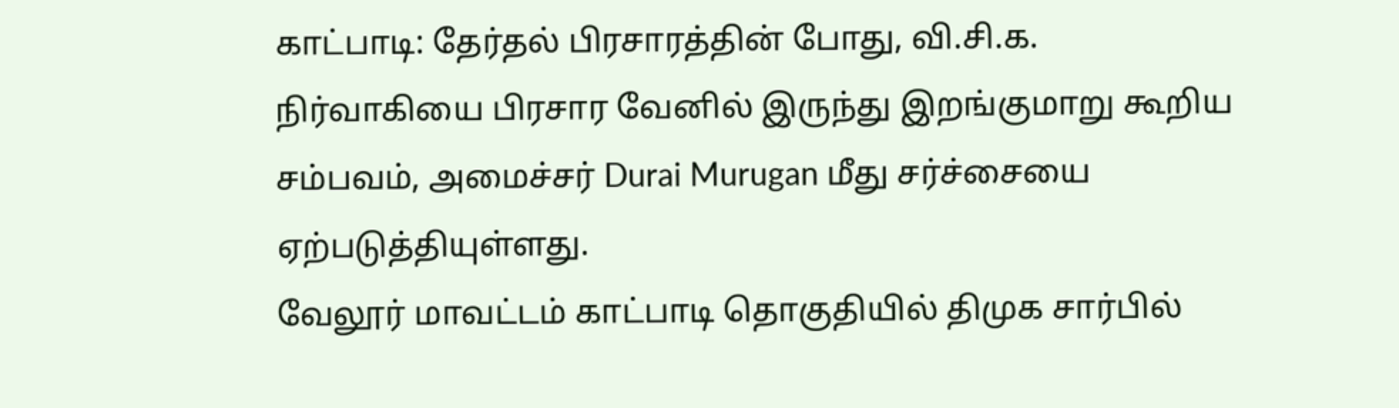காட்பாடி: தேர்தல் பிரசாரத்தின் போது, வி.சி.க. நிர்வாகியை பிரசார வேனில் இருந்து இறங்குமாறு கூறிய சம்பவம், அமைச்சர் Durai Murugan மீது சர்ச்சையை ஏற்படுத்தியுள்ளது.
வேலூர் மாவட்டம் காட்பாடி தொகுதியில் திமுக சார்பில்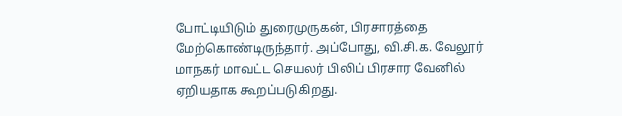போட்டியிடும் துரைமுருகன், பிரசாரத்தை மேற்கொண்டிருந்தார். அப்போது, வி.சி.க. வேலூர் மாநகர் மாவட்ட செயலர் பிலிப் பிரசார வேனில் ஏறியதாக கூறப்படுகிறது.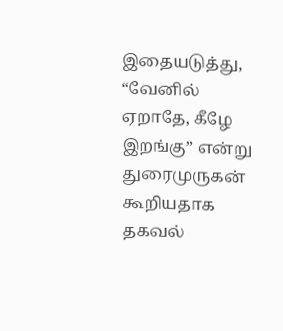இதையடுத்து, “வேனில் ஏறாதே, கீழே இறங்கு” என்று துரைமுருகன் கூறியதாக தகவல்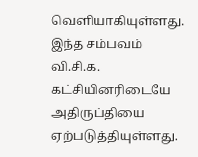வெளியாகியுள்ளது. இந்த சம்பவம் வி.சி.க. கட்சியினரிடையே அதிருப்தியை ஏற்படுத்தியுள்ளது.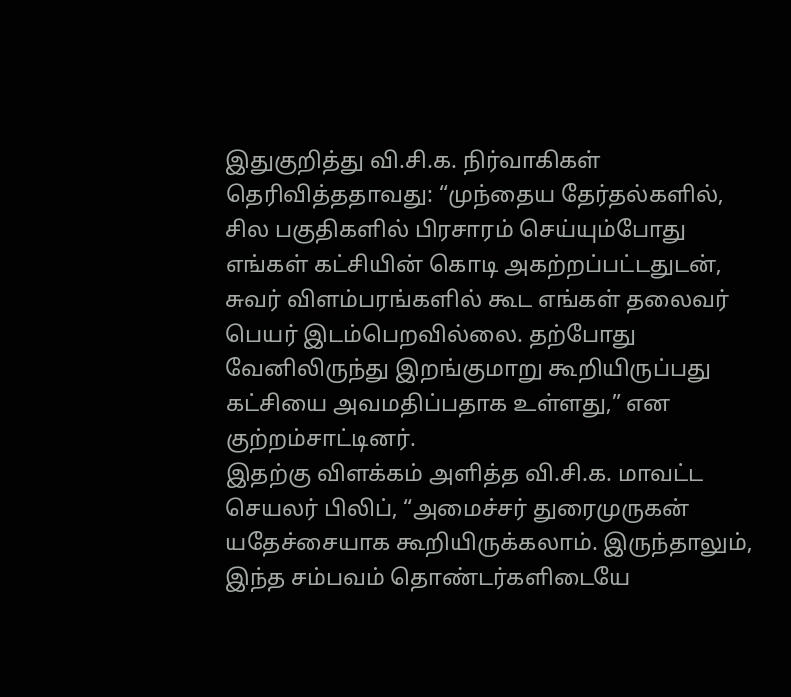இதுகுறித்து வி.சி.க. நிர்வாகிகள் தெரிவித்ததாவது: “முந்தைய தேர்தல்களில், சில பகுதிகளில் பிரசாரம் செய்யும்போது எங்கள் கட்சியின் கொடி அகற்றப்பட்டதுடன், சுவர் விளம்பரங்களில் கூட எங்கள் தலைவர் பெயர் இடம்பெறவில்லை. தற்போது வேனிலிருந்து இறங்குமாறு கூறியிருப்பது கட்சியை அவமதிப்பதாக உள்ளது,” என குற்றம்சாட்டினர்.
இதற்கு விளக்கம் அளித்த வி.சி.க. மாவட்ட செயலர் பிலிப், “அமைச்சர் துரைமுருகன் யதேச்சையாக கூறியிருக்கலாம். இருந்தாலும், இந்த சம்பவம் தொண்டர்களிடையே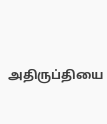அதிருப்தியை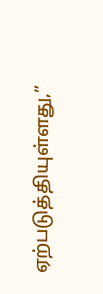ஏற்படுத்தியுள்ளது,”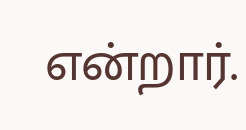என்றார்.